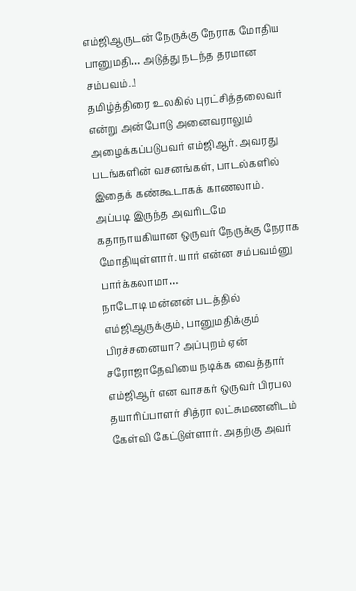எம்ஜிஆருடன் நேருக்கு நேராக மோதிய பானுமதி… அடுத்து நடந்த தரமான சம்பவம்..!
தமிழ்த்திரை உலகில் புரட்சித்தலைவர் என்று அன்போடு அனைவராலும் அழைக்கப்படுபவர் எம்ஜிஆர். அவரது படங்களின் வசனங்கள், பாடல்களில் இதைக் கண்கூடாகக் காணலாம். அப்படி இருந்த அவரிடமே கதாநாயகியான ஒருவர் நேருக்கு நேராக மோதியுள்ளார். யார் என்ன சம்பவம்னு பார்க்கலாமா…
நாடோடி மன்னன் படத்தில் எம்ஜிஆருக்கும், பானுமதிக்கும் பிரச்சனையா? அப்புறம் ஏன் சரோஜாதேவியை நடிக்க வைத்தார் எம்ஜிஆர் என வாசகர் ஒருவர் பிரபல தயாரிப்பாளர் சித்ரா லட்சுமணனிடம் கேள்வி கேட்டுள்ளார். அதற்கு அவர்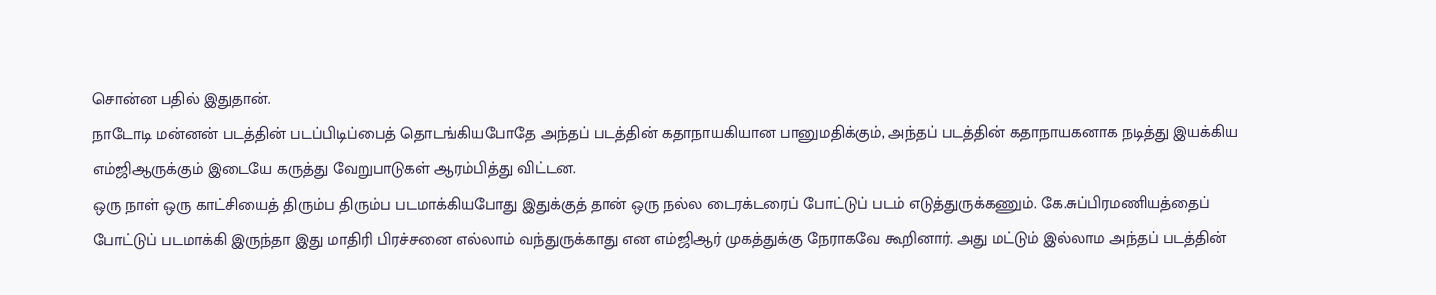சொன்ன பதில் இதுதான்.
நாடோடி மன்னன் படத்தின் படப்பிடிப்பைத் தொடங்கியபோதே அந்தப் படத்தின் கதாநாயகியான பானுமதிக்கும், அந்தப் படத்தின் கதாநாயகனாக நடித்து இயக்கிய எம்ஜிஆருக்கும் இடையே கருத்து வேறுபாடுகள் ஆரம்பித்து விட்டன.
ஒரு நாள் ஒரு காட்சியைத் திரும்ப திரும்ப படமாக்கியபோது இதுக்குத் தான் ஒரு நல்ல டைரக்டரைப் போட்டுப் படம் எடுத்துருக்கணும். கே.சுப்பிரமணியத்தைப் போட்டுப் படமாக்கி இருந்தா இது மாதிரி பிரச்சனை எல்லாம் வந்துருக்காது என எம்ஜிஆர் முகத்துக்கு நேராகவே கூறினார். அது மட்டும் இல்லாம அந்தப் படத்தின்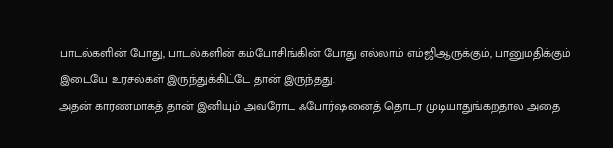பாடல்களின் போது, பாடல்களின் கம்போசிங்கின் போது எல்லாம் எம்ஜிஆருக்கும், பானுமதிக்கும் இடையே உரசல்கள் இருந்துக்கிட்டே தான் இருந்தது.
அதன் காரணமாகத் தான் இனியும் அவரோட ஃபோர்ஷனைத் தொடர முடியாதுங்கறதால அதை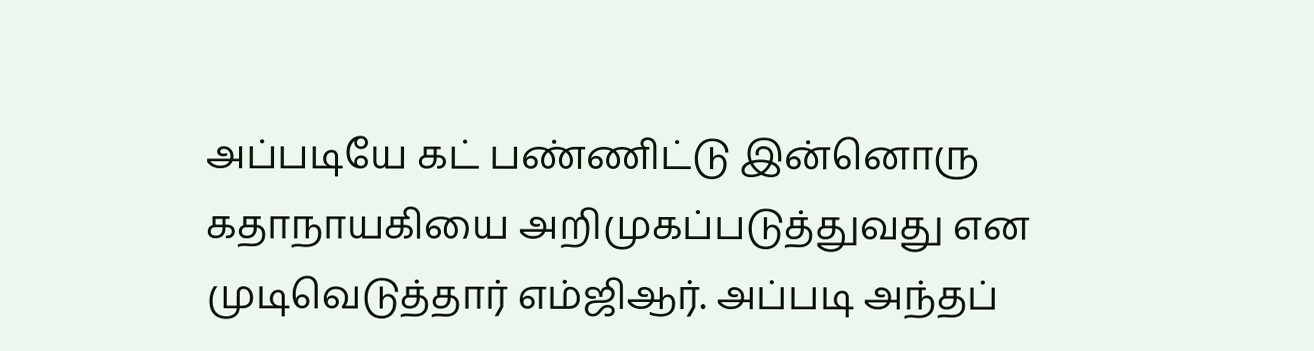அப்படியே கட் பண்ணிட்டு இன்னொரு கதாநாயகியை அறிமுகப்படுத்துவது என முடிவெடுத்தார் எம்ஜிஆர். அப்படி அந்தப்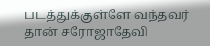படத்துக்குள்ளே வந்தவர் தான் சரோஜாதேவி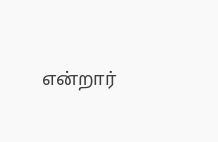என்றார்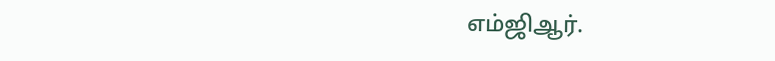எம்ஜிஆர்.